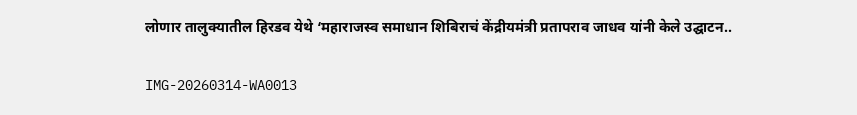लोणार तालुक्यातील हिरडव येथे ‘महाराजस्व समाधान शिबिराचं केंद्रीयमंत्री प्रतापराव जाधव यांनी केले उद्घाटन..

IMG-20260314-WA0013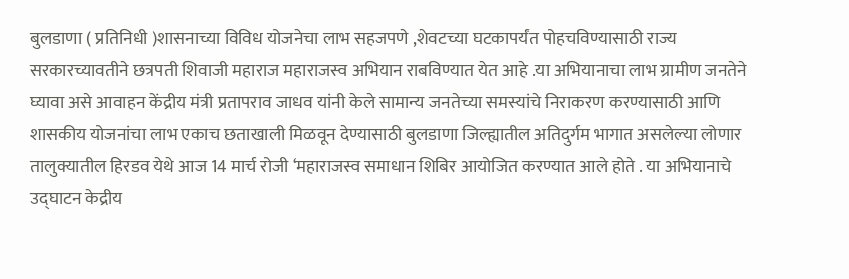बुलडाणा ( प्रतिनिधी )शासनाच्या विविध योजनेचा लाभ सहजपणे ,शेवटच्या घटकापर्यंत पोहचविण्यासाठी राज्य सरकारच्यावतीने छत्रपती शिवाजी महाराज महाराजस्व अभियान राबविण्यात येत आहे .या अभियानाचा लाभ ग्रामीण जनतेने घ्यावा असे आवाहन केंद्रीय मंत्री प्रतापराव जाधव यांनी केले सामान्य जनतेच्या समस्यांचे निराकरण करण्यासाठी आणि शासकीय योजनांचा लाभ एकाच छताखाली मिळवून देण्यासाठी बुलडाणा जिल्ह्यातील अतिदुर्गम भागात असलेल्या लोणार तालुक्यातील हिरडव येथे आज 14 मार्च रोजी ‘महाराजस्व समाधान शिबिर आयोजित करण्यात आले होते . या अभियानाचे उद्घाटन केद्रीय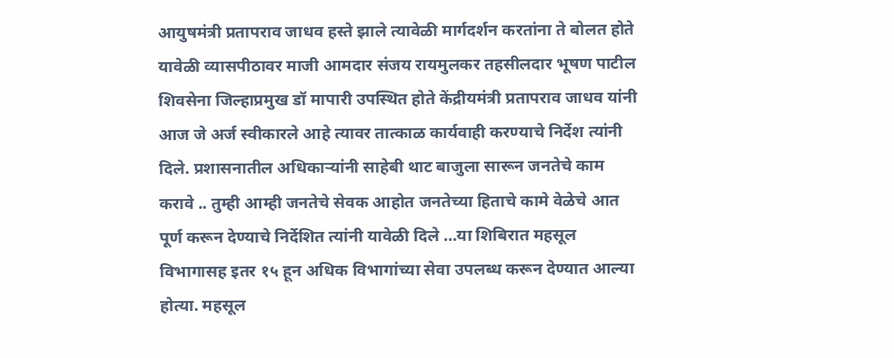आयुषमंत्री प्रतापराव जाधव हस्ते झाले त्यावेळी मार्गदर्शन करतांना ते बोलत होते यावेळी व्यासपीठावर माजी आमदार संजय रायमुलकर तहसीलदार भूषण पाटील शिवसेना जिल्हाप्रमुख डॉ मापारी उपस्थित होते केंद्रीयमंत्री प्रतापराव जाधव यांनी आज जे अर्ज स्वीकारले आहे त्यावर तात्काळ कार्यवाही करण्याचे निर्देश त्यांनी दिले. प्रशासनातील अधिकाऱ्यांनी साहेबी थाट बाजुला सारून जनतेचे काम करावे .. तुम्ही आम्ही जनतेचे सेवक आहोत जनतेच्या हिताचे कामे वेळेचे आत पूर्ण करून देण्याचे निर्देशित त्यांनी यावेळी दिले …या शिबिरात महसूल विभागासह इतर १५ हून अधिक विभागांच्या सेवा उपलब्ध करून देण्यात आल्या होत्या. महसूल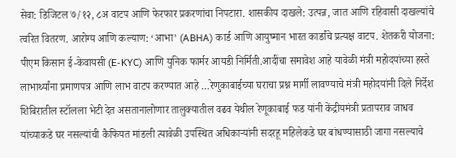सेवा: डिजिटल ७/१२, ८अ वाटप आणि फेरफार प्रकरणांचा निपटारा. शासकीय दाखले: उत्पन्न, जात आणि रहिवासी दाखल्यांचे त्वरित वितरण. आरोग्य आणि कल्याण: ‘आभा’ (ABHA) कार्ड आणि आयुष्मान भारत कार्डांचे प्रत्यक्ष वाटप. शेतकरी योजना: पीएम किसान ई-केवायसी (E-KYC) आणि युनिक फार्मर आयडी निर्मिती.आदींचा समावेश आहे यावेळी मंत्री महोदयांच्या हस्ते लाभार्थ्यांना प्रमाणपत्र आणि लाभ वाटप करण्यात आहे …रेणुकाबाईच्या घराचा प्रश्न मार्गी लावण्याचे मंत्री महोदयांनी दिले निर्देश शिबिरातील स्टॉलला भेटी देत असतानालोणार तालुक्यातील वढव येथील रेणूकाबाई फड यांनी केंद्रीयमंत्री प्रतापराव जाधव यांच्याकडे घर नसल्यांची कैफियत मांडली त्यावेळी उपस्थित अधिकाऱ्यांनी सदरहू महिलेकडे घर बांधण्यासाठी जागा नसल्याचे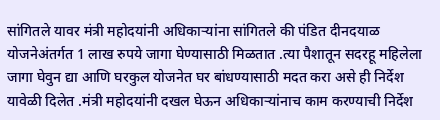सांगितले यावर मंत्री महोदयांनी अधिकाऱ्यांना सांगितले की पंडित दीनदयाळ योजनेअंतर्गत 1 लाख रुपये जागा घेण्यासाठी मिळतात .त्या पैशातून सदरहू महिलेला जागा घेवुन द्या आणि घरकुल योजनेत घर बांधण्यासाठी मदत करा असे ही निर्देश यावेळी दिलेत .मंत्री महोदयांनी दखल घेऊन अधिकाऱ्यांनाच काम करण्याची निर्देश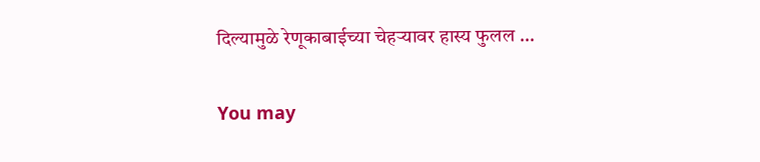दिल्यामुळे रेणूकाबाईच्या चेहऱ्यावर हास्य फुलल …

You may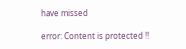have missed

error: Content is protected !!